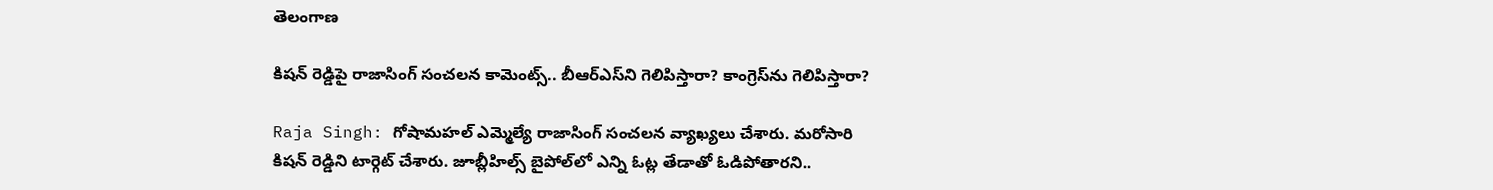తెలంగాణ

కిషన్ రెడ్డిపై రాజాసింగ్ సంచలన కామెంట్స్.. బీఆర్ఎస్‌ని గెలిపిస్తారా? కాంగ్రెస్‌ను గెలిపిస్తారా?

Raja Singh: గోషామహల్ ఎమ్మెల్యే రాజాసింగ్ సంచలన వ్యాఖ్యలు చేశారు. మరోసారి కిషన్ రెడ్డిని టార్గెట్ చేశారు. జూబ్లీహిల్స్ బైపోల్‌లో ఎన్ని ఓట్ల తేడాతో ఓడిపోతారని..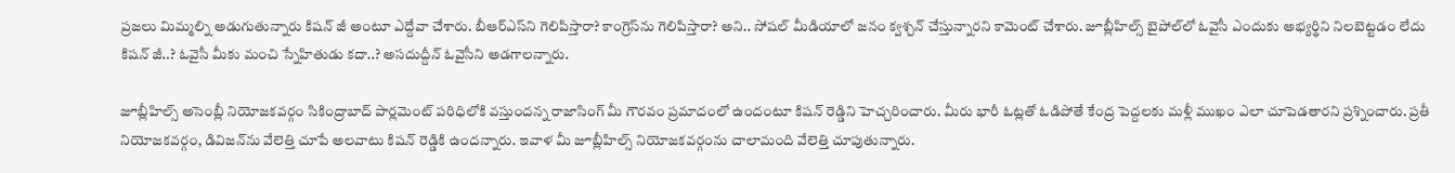ప్రజలు మిమ్మల్ని అడుగుతున్నారు కిషన్ జీ అంటూ ఎద్దేవా చేశారు. బీఆర్ఎస్‌ని గెలిపిస్తారా? కాంగ్రెస్‌ను గెలిపిస్తారా? అని.. సోషల్ మీడియాలో జనం క్వశ్చన్ చేస్తున్నారని కామెంట్ చేశారు. జూబ్లీహిల్స్ బైపోల్‌లో ఓవైసీ ఎందుకు అభ్యర్థిని నిలబెట్టడం లేదు కిషన్ జీ..? ఓవైసీ మీకు మంచి స్నేహితుడు కదా..? అసదుద్దీన్ ఓవైసీని అడగాలన్నారు.

జూబ్లీహిల్స్ అసెంబ్లీ నియోజకవర్గం సికింద్రాబాద్ పార్లమెంట్ పరిధిలోకి వస్తుందన్న రాజాసింగ్ మీ గౌరవం ప్రమాదంలో ఉందంటూ కిషన్ రెడ్డిని హెచ్చరించారు. మీరు భారీ ఓట్లతో ఓడిపోతే కేంద్ర పెద్దలకు మళ్లీ ముఖం ఎలా చూపెడతారని ప్రశ్నించారు. ప్రతీ నియోజకవర్గం, డివిజన్‌ను వేలెత్తి చూపే అలవాటు కిషన్ రెడ్డికి ఉందన్నారు. ఇవాళ మీ జూబ్లీహిల్స్ నియోజకవర్గంను చాలామంది వేలెత్తి చూపుతున్నారు.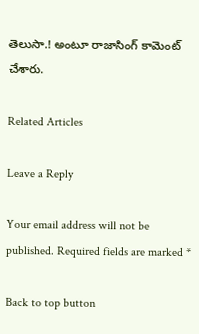తెలుసా.! అంటూ రాజాసింగ్ కామెంట్ చేశారు.

Related Articles

Leave a Reply

Your email address will not be published. Required fields are marked *

Back to top button